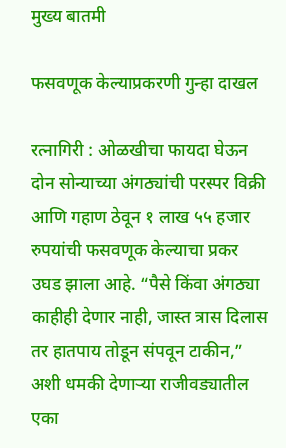मुख्य बातमी

फसवणूक केल्याप्रकरणी गुन्हा दाखल

रत्नागिरी : ओळखीचा फायदा घेऊन दोन सोन्याच्या अंगठ्यांची परस्पर विक्री आणि गहाण ठेवून १ लाख ५५ हजार रुपयांची फसवणूक केल्याचा प्रकर उघड झाला आहे. “पैसे किंवा अंगठ्या काहीही देणार नाही, जास्त त्रास दिलास तर हातपाय तोडून संपवून टाकीन,” अशी धमकी देणाऱ्या राजीवड्यातील एका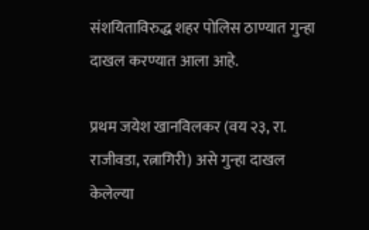संशयिताविरुद्ध शहर पोलिस ठाण्यात गुन्हा दाखल करण्यात आला आहे.

प्रथम जयेश खानविलकर (वय २३, रा. राजीवडा, रत्नागिरी) असे गुन्हा दाखल केलेल्या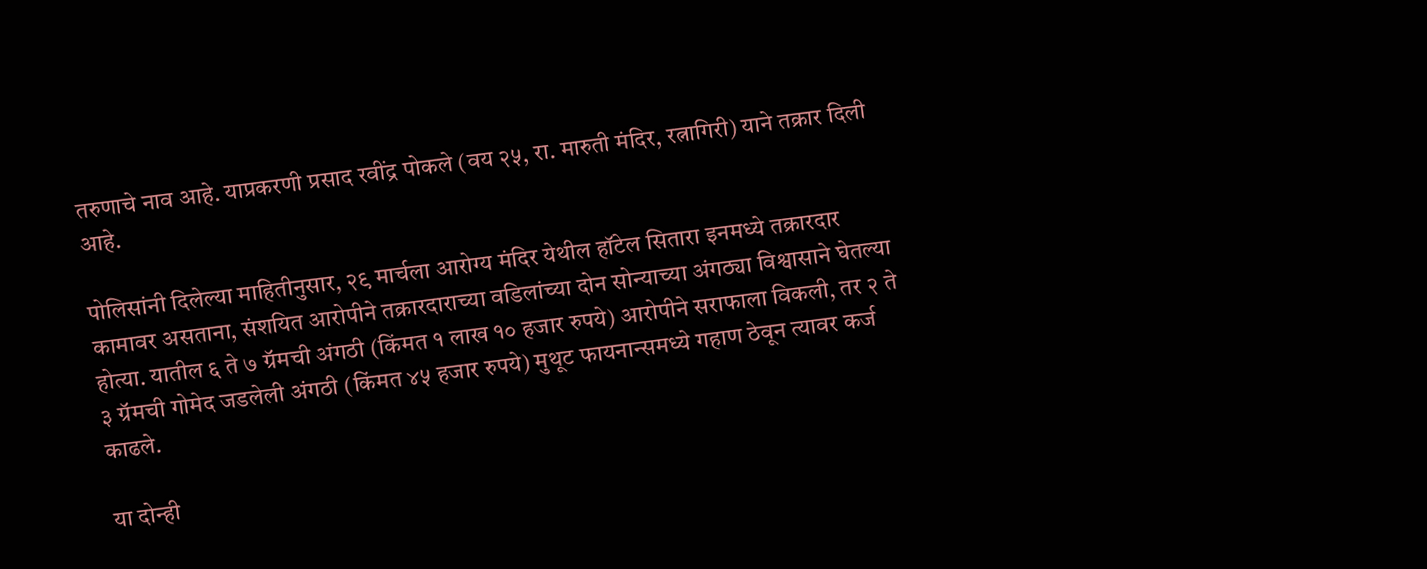तरुणाचे नाव आहे. याप्रकरणी प्रसाद रवींद्र पोकले (वय २५, रा. मारुती मंदिर, रत्नागिरी) याने तक्रार दिली आहे.

पोलिसांनी दिलेल्या माहितीनुसार, २९ मार्चला आरोग्य मंदिर येथील हॉटेल सितारा इनमध्ये तक्रारदार कामावर असताना, संशयित आरोपीने तक्रारदाराच्या वडिलांच्या दोन सोन्याच्या अंगठ्या विश्वासाने घेतल्या होत्या. यातील ६ ते ७ ग्रॅमची अंगठी (किंमत १ लाख १० हजार रुपये) आरोपीने सराफाला विकली, तर २ ते ३ ग्रॅमची गोमेद जडलेली अंगठी (किंमत ४५ हजार रुपये) मुथूट फायनान्समध्ये गहाण ठेवून त्यावर कर्ज काढले.

या दोन्ही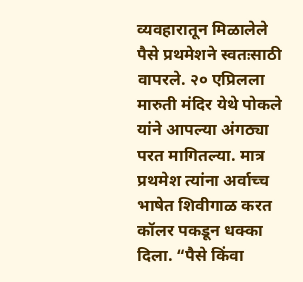व्यवहारातून मिळालेले पैसे प्रथमेशने स्वतःसाठी वापरले. २० एप्रिलला मारुती मंदिर येथे पोकले यांने आपल्या अंगठ्या परत मागितल्या. मात्र प्रथमेश त्यांना अर्वाच्च भाषेत शिवीगाळ करत कॉलर पकडून धक्का दिला. “पैसे किंवा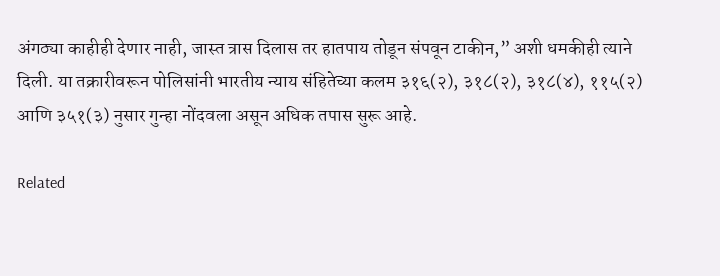अंगठ्या काहीही देणार नाही, जास्त त्रास दिलास तर हातपाय तोडून संपवून टाकीन,” अशी धमकीही त्याने दिली. या तक्रारीवरून पोलिसांनी भारतीय न्याय संहितेच्या कलम ३१६(२), ३१८(२), ३१८(४), ११५(२) आणि ३५१(३) नुसार गुन्हा नोंदवला असून अधिक तपास सुरू आहे.

Related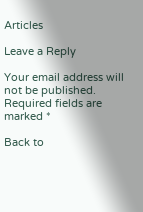Articles

Leave a Reply

Your email address will not be published. Required fields are marked *

Back to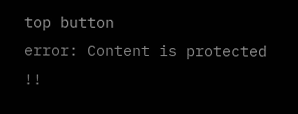top button
error: Content is protected !!